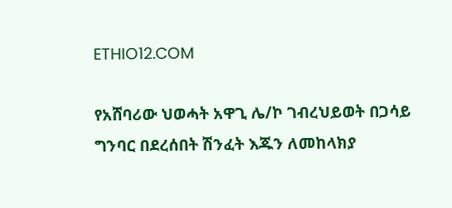ETHIO12.COM

የአሸባሪው ህወሓት አዋጊ ሌ/ኮ ገብረህይወት በጋሳይ ግንባር በደረሰበት ሽንፈት እጁን ለመከላክያ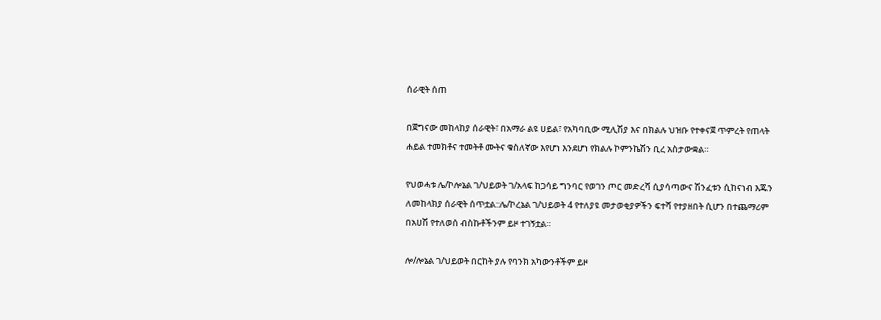ሰራዊት ሰጠ

በጀግናው መከላከያ ሰራዊት፣ በአማራ ልዩ ሀይል፣ የአካባቢው ሚሊሽያ እና በክልሉ ህዝቡ የተቀናጀ ጥምረት የጠላት ሐይል ተመክቶና ተመትቶ ሙትና ቁስለኛው እየሆነ እንደሆነ የክልሉ ኮምንኬሽን ቢረ አስታውቋል።

የህወሓቱ ሌ/ኮሎኔል ገ/ህይወት ገ/አላፍ ከጋሳይ ግንባር የወገን ጦር መድረሻ ሲያሳጣውና ሽንፈቱን ሲከናነብ እጁን ለመከላክያ ሰራዊት ሰጥቷል::ሌ/ኮረኔል ገ/ህይወት 4 የተለያዩ መታወቂያዎችን ፍተሻ የተያዘበት ሲሆን በተጨማሪም በአሀሽ የተለወሰ ብስኩቶችንም ይዞ ተገኝቷል።

ሎ/ሎኔል ገ/ህይወት በርከት ያሉ የባንክ አካውንቶችም ይዞ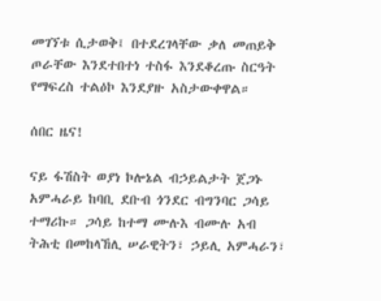መገኘቱ ሲታወቅ፤ በተደረገላቸው ቃለ መጠይቅ ጦራቸው እንደተበተነ ተስፋ እንደቆረጡ ስርዓት የማፍረስ ተልዕኮ እንደያዙ አስታውቀዋል።

ሰበር ዜና!

ናይ ፋሽስት ወያነ ኮሎኔል ብኃይልታት ጀጋኑ አምሓራይ ከባቢ ደቡብ ጎንደር ብግንባር ጋሳይ ተማሪኩ። ጋሳይ ከተማ ሙሉእ ብሙሉ አብ ትሕቲ በመከላኸሊ ሠራዊትን፣ ኃይሊ አምሓራን፣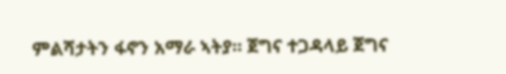ምልሻታትን ፋኖን አማራ ኣትያ። ጀግና ተጋዳላይ ጀግና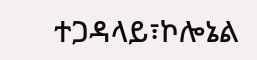ተጋዳላይ፣ኮሎኔል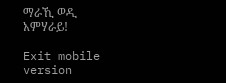ማራኺ ወዲ አምሃራይ!

Exit mobile version